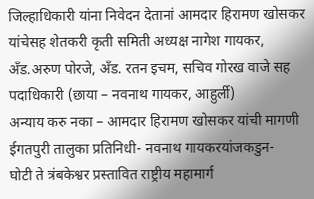जिल्हाधिकारी यांना निवेदन देतानां आमदार हिरामण खोसकर यांचेसह शेतकरी कृती समिती अध्यक्ष नागेश गायकर, अँड.अरुण पोरजे, अँड. रतन इचम, सचिव गोरख वाजे सह पदाधिकारी (छाया – नवनाथ गायकर, आहुर्ली)
अन्याय करु नका – आमदार हिरामण खोसकर यांची मागणी
ईगतपुरी तालुका प्रतिनिधी- नवनाथ गायकरयांजकडुन-
घोटी ते त्रंबकेश्वर प्रस्तावित राष्ट्रीय महामार्ग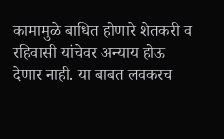कामामुळे बाधित होणारे शेतकरी व रहिवासी यांचेवर अन्याय होऊ देणार नाही. या बाबत लवकरच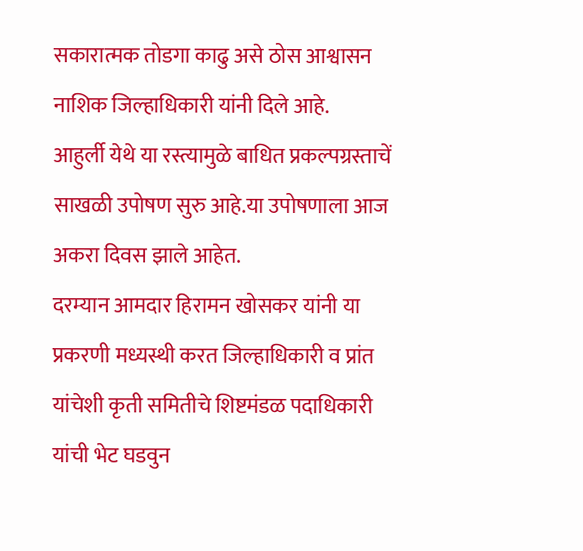सकारात्मक तोडगा काढु असे ठोस आश्वासन नाशिक जिल्हाधिकारी यांनी दिले आहे.
आहुर्ली येथे या रस्त्यामुळे बाधित प्रकल्पग्रस्ताचें साखळी उपोषण सुरु आहे.या उपोषणाला आज अकरा दिवस झाले आहेत.
दरम्यान आमदार हिरामन खोसकर यांनी या प्रकरणी मध्यस्थी करत जिल्हाधिकारी व प्रांत यांचेशी कृती समितीचे शिष्टमंडळ पदाधिकारी यांची भेट घडवुन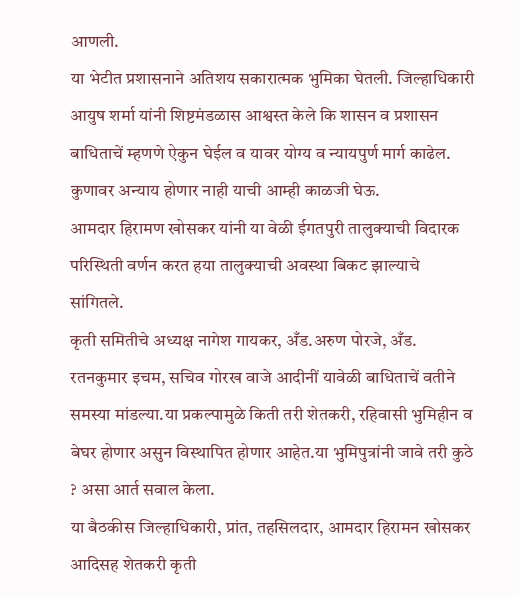आणली.
या भेटीत प्रशासनाने अतिशय सकारात्मक भुमिका घेतली. जिल्हाधिकारी आयुष शर्मा यांनी शिष्टमंडळास आश्वस्त केले कि शासन व प्रशासन बाधिताचें म्हणणे ऐकुन घेईल व यावर योग्य व न्यायपुर्ण मार्ग काढेल. कुणावर अन्याय होणार नाही याची आम्ही काळजी घेऊ.
आमदार हिरामण खोसकर यांनी या वेळी ईगतपुरी तालुक्याची विदारक परिस्थिती वर्णन करत हया तालुक्याची अवस्था बिकट झाल्याचे सांगितले.
कृती समितीचे अध्यक्ष नागेश गायकर, अँड.अरुण पोरजे, अँड. रतनकुमार इचम, सचिव गोरख वाजे आदीनीं यावेळी बाधिताचें वतीने समस्या मांडल्या.या प्रकल्पामुळे किती तरी शेतकरी, रहिवासी भुमिहीन व बेघर होणार असुन विस्थापित होणार आहेत.या भुमिपुत्रांनी जावे तरी कुठे ? असा आर्त सवाल केला.
या बैठकीस जिल्हाधिकारी, प्रांत, तहसिलदार, आमदार हिरामन खोसकर आदिसह शेतकरी कृती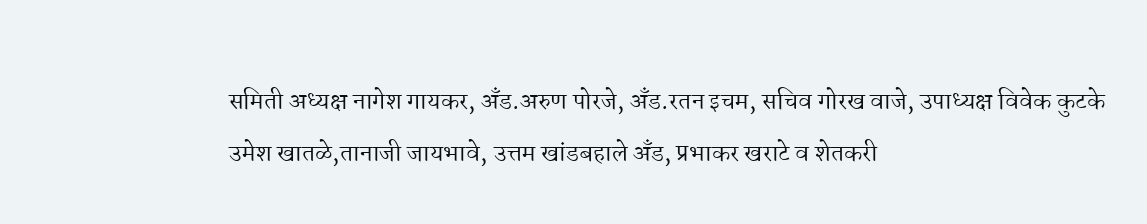समिती अध्यक्ष नागेश गायकर, अँड.अरुण पोरजे, अँड.रतन इचम, सचिव गोरख वाजे, उपाध्यक्ष विवेक कुटके उमेश खातळे,तानाजी जायभावे, उत्तम खांडबहाले अँड, प्रभाकर खराटे व शेतकरी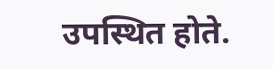उपस्थित होते.